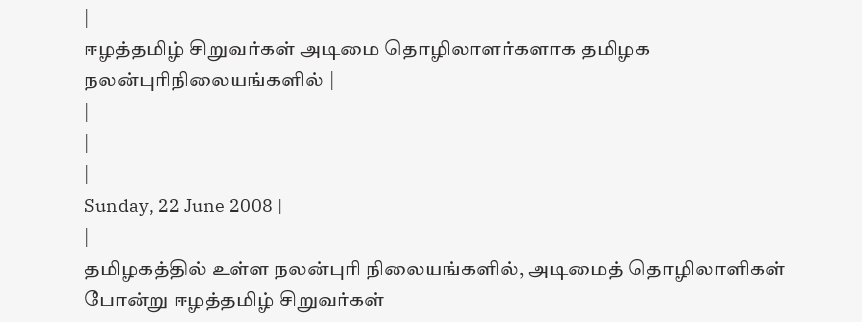|
ஈழத்தமிழ் சிறுவர்கள் அடிமை தொழிலாளர்களாக தமிழக நலன்புரிநிலையங்களில் |
|
|
|
Sunday, 22 June 2008 |
|
தமிழகத்தில் உள்ள நலன்புரி நிலையங்களில், அடிமைத் தொழிலாளிகள் போன்று ஈழத்தமிழ் சிறுவர்கள்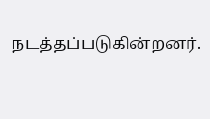நடத்தப்படுகின்றனர்.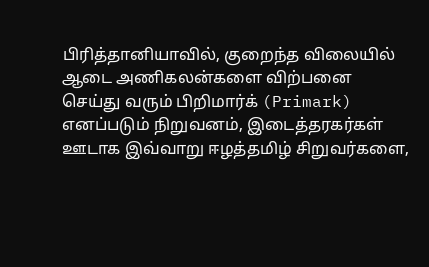பிரித்தானியாவில், குறைந்த விலையில் ஆடை அணிகலன்களை விற்பனை செய்து வரும் பிறிமார்க் (Primark) எனப்படும் நிறுவனம், இடைத்தரகர்கள் ஊடாக இவ்வாறு ஈழத்தமிழ் சிறுவர்களை,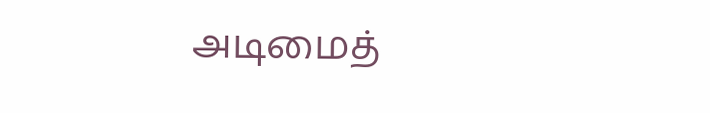அடிமைத்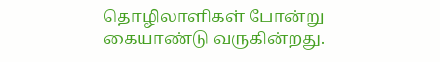தொழிலாளிகள் போன்று கையாண்டு வருகின்றது.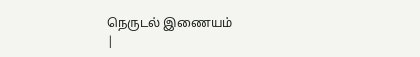நெருடல் இணையம்
|